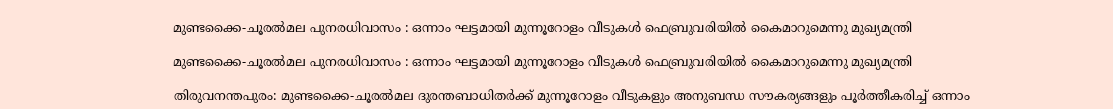മുണ്ടക്കൈ-ചൂരല്‍മല പുനരധിവാസം : ഒന്നാം ഘട്ടമായി മുന്നൂറോളം വീടുകള്‍ ഫെബ്രുവരിയില്‍ കൈമാറുമെന്നു മുഖ്യമന്ത്രി

മുണ്ടക്കൈ-ചൂരല്‍മല പുനരധിവാസം : ഒന്നാം ഘട്ടമായി മുന്നൂറോളം വീടുകള്‍ ഫെബ്രുവരിയില്‍ കൈമാറുമെന്നു മുഖ്യമന്ത്രി

തിരുവനന്തപുരം: മുണ്ടക്കൈ-ചൂരല്‍മല ദുരന്തബാധിതര്‍ക്ക് മുന്നൂറോളം വീടുകളും അനുബന്ധ സൗകര്യങ്ങളും പൂര്‍ത്തീകരിച്ച് ഒന്നാം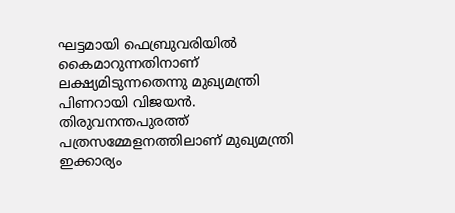ഘട്ടമായി ഫെബ്രുവരിയില്‍ കൈമാറുന്നതിനാണ് ലക്ഷ്യമിടുന്നതെന്നു മുഖ്യമന്ത്രി പിണറായി വിജയന്‍. തിരുവനന്തപുരത്ത് പത്രസമ്മേളനത്തിലാണ് മുഖ്യമന്ത്രി ഇക്കാര്യം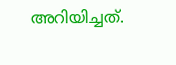അറിയിച്ചത്.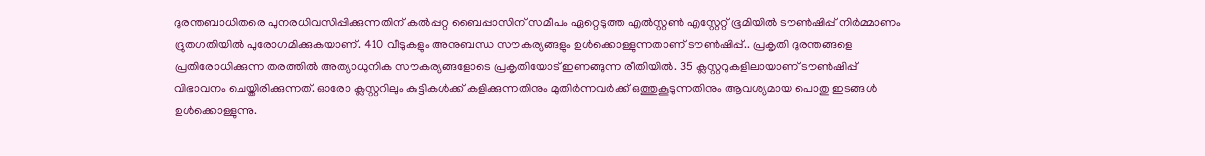ദുരന്തബാധിതരെ പുനരധിവസിപ്പിക്കുന്നതിന് കല്‍പ്പറ്റ ബൈപ്പാസിന് സമീപം ഏറ്റെടുത്ത എല്‍സ്റ്റണ്‍ എസ്റ്റേറ്റ് ഭൂമിയില്‍ ടൗണ്‍ഷിപ്പ് നിര്‍മ്മാണം ദ്രുതഗതിയില്‍ പുരോഗമിക്കുകയാണ്. 410 വീടുകളും അനുബന്ധ സൗകര്യങ്ങളും ഉള്‍ക്കൊള്ളുന്നതാണ് ടൗണ്‍ഷിപ്പ്.. പ്രകൃതി ദുരന്തങ്ങളെ പ്രതിരോധിക്കുന്ന തരത്തില്‍ അത്യാധുനിക സൗകര്യങ്ങളോടെ പ്രകൃതിയോട് ഇണങ്ങുന്ന രീതിയില്‍. 35 ക്ലസ്റ്ററുകളിലായാണ് ടൗണ്‍ഷിപ്പ് വിഭാവനം ചെയ്തിരിക്കുന്നത്. ഓരോ ക്ലസ്റ്ററിലും കുട്ടികള്‍ക്ക് കളിക്കുന്നതിനും മുതിര്‍ന്നവര്‍ക്ക് ഒത്തുകൂടുന്നതിനും ആവശ്യമായ പൊതു ഇടങ്ങള്‍ ഉള്‍ക്കൊള്ളുന്നു.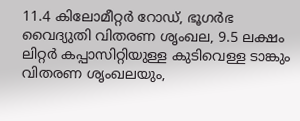11.4 കിലോമീറ്റര്‍ റോഡ്, ഭൂഗര്‍ഭ വൈദ്യുതി വിതരണ ശൃംഖല, 9.5 ലക്ഷം ലിറ്റര്‍ കപ്പാസിറ്റിയുള്ള കുടിവെള്ള ടാങ്കും വിതരണ ശൃംഖലയും,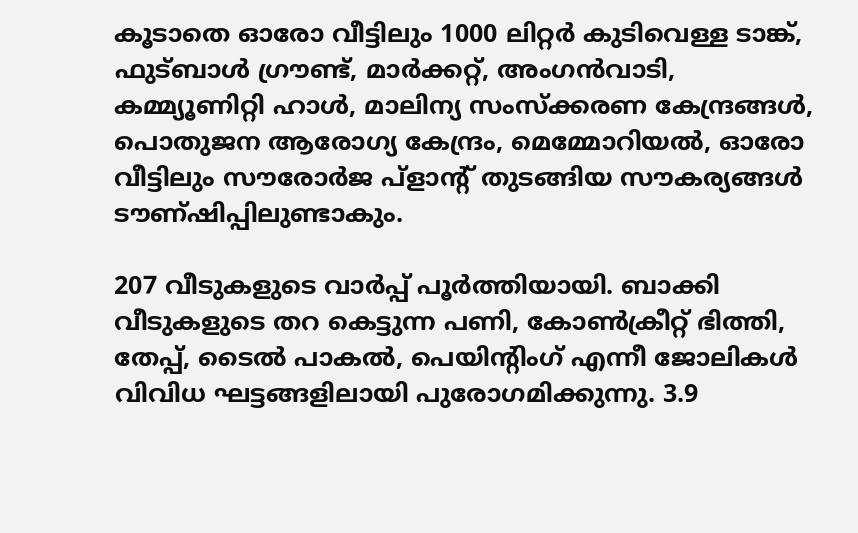കൂടാതെ ഓരോ വീട്ടിലും 1000 ലിറ്റര്‍ കുടിവെള്ള ടാങ്ക്, ഫുട്ബാള്‍ ഗ്രൗണ്ട്, മാര്‍ക്കറ്റ്, അംഗന്‍വാടി, കമ്മ്യൂണിറ്റി ഹാള്‍, മാലിന്യ സംസ്‌ക്കരണ കേന്ദ്രങ്ങള്‍, പൊതുജന ആരോഗ്യ കേന്ദ്രം, മെമ്മോറിയല്‍, ഓരോ വീട്ടിലും സൗരോര്‍ജ പ്ളാന്റ് തുടങ്ങിയ സൗകര്യങ്ങള്‍ ടൗണ്ഷിപ്പിലുണ്ടാകും.

207 വീടുകളുടെ വാര്‍പ്പ് പൂര്‍ത്തിയായി. ബാക്കി വീടുകളുടെ തറ കെട്ടുന്ന പണി, കോണ്‍ക്രീറ്റ് ഭിത്തി, തേപ്പ്, ടൈല്‍ പാകല്‍, പെയിന്റിംഗ് എന്നീ ജോലികള്‍ വിവിധ ഘട്ടങ്ങളിലായി പുരോഗമിക്കുന്നു. 3.9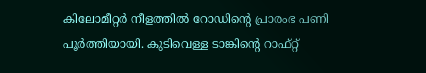കിലോമീറ്റര്‍ നീളത്തില്‍ റോഡിന്റെ പ്രാരംഭ പണി പൂര്‍ത്തിയായി. കുടിവെള്ള ടാങ്കിന്റെ റാഫ്റ്റ്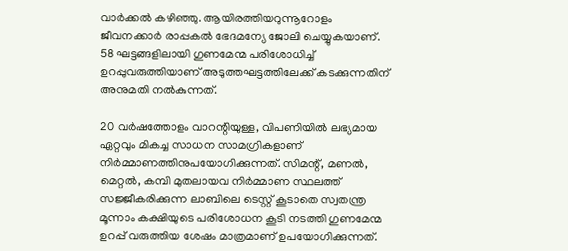വാര്‍ക്കല്‍ കഴിഞ്ഞു. ആയിരത്തിയറുന്നൂറോളം ജീവനക്കാര്‍ രാപ്പകല്‍ ഭേദമന്യേ ജോലി ചെയ്യുകയാണ്. 58 ഘട്ടങ്ങളിലായി ഗുണമേന്മ പരിശോധിച്ച് ഉറപ്പുവരുത്തിയാണ് അടുത്തഘട്ടത്തിലേക്ക് കടക്കുന്നതിന് അനുമതി നല്‍കുന്നത്.

20 വര്‍ഷത്തോളം വാറന്റിയുള്ള, വിപണിയില്‍ ലഭ്യമായ ഏറ്റവും മികച്ച സാധന സാമഗ്രികളാണ് നിര്‍മ്മാണത്തിനുപയോഗിക്കുന്നത്. സിമന്റ്, മണല്‍, മെറ്റല്‍, കമ്പി മുതലായവ നിര്‍മ്മാണ സ്ഥലത്ത് സജ്ജീകരിക്കുന്ന ലാബിലെ ടെസ്റ്റ് കൂടാതെ സ്വതന്ത്ര മൂന്നാം കക്ഷിയുടെ പരിശോധന കൂടി നടത്തി ഗുണമേന്മ ഉറപ്പ് വരുത്തിയ ശേഷം മാത്രമാണ് ഉപയോഗിക്കുന്നത്.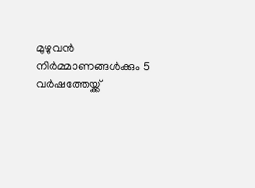മുഴുവന്‍ നിര്‍മ്മാണങ്ങള്‍ക്കും 5 വര്‍ഷത്തേയ്ക്ക്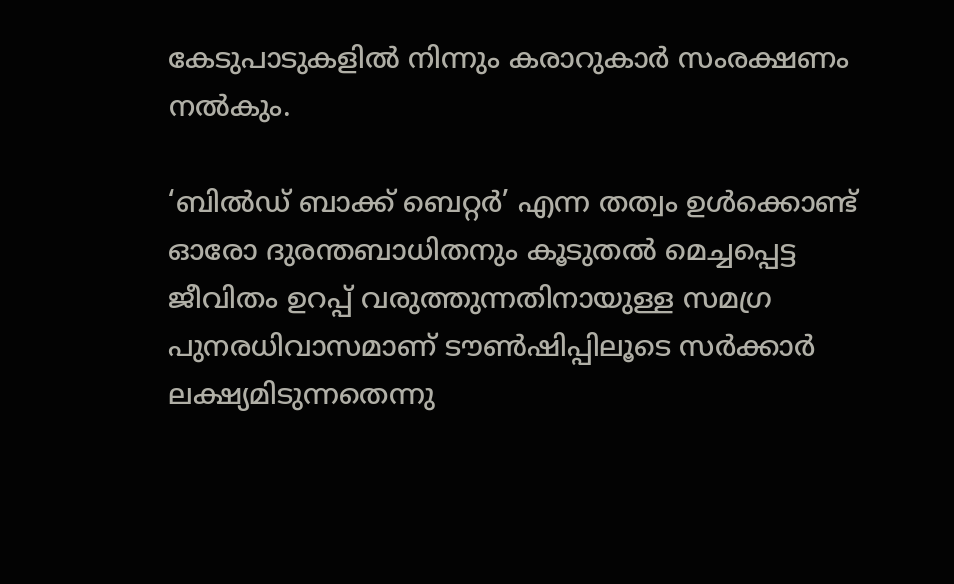കേടുപാടുകളില്‍ നിന്നും കരാറുകാര്‍ സംരക്ഷണം നല്‍കും.

‘ബില്‍ഡ് ബാക്ക് ബെറ്റര്‍’ എന്ന തത്വം ഉള്‍ക്കൊണ്ട് ഓരോ ദുരന്തബാധിതനും കൂടുതല്‍ മെച്ചപ്പെട്ട ജീവിതം ഉറപ്പ് വരുത്തുന്നതിനായുള്ള സമഗ്ര പുനരധിവാസമാണ് ടൗണ്‍ഷിപ്പിലൂടെ സര്‍ക്കാര്‍ ലക്ഷ്യമിടുന്നതെന്നു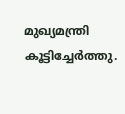മുഖ്യമന്ത്രി കൂട്ടിച്ചേര്‍ത്തു.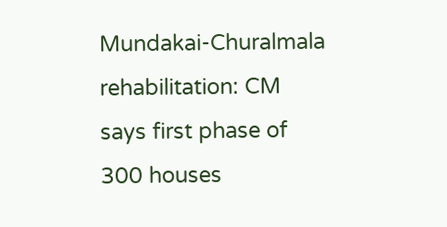Mundakai-Churalmala rehabilitation: CM says first phase of 300 houses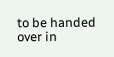to be handed over in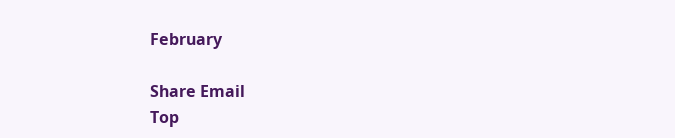February

Share Email
Top